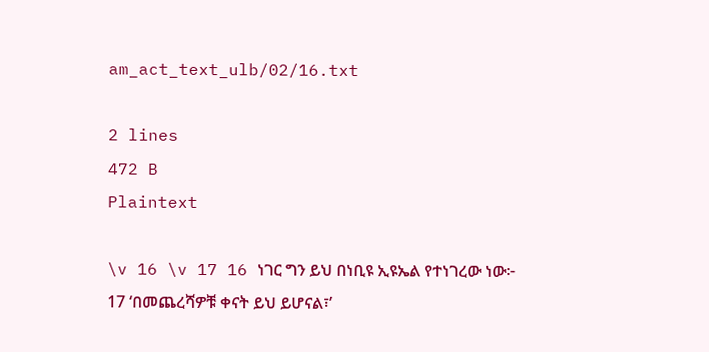am_act_text_ulb/02/16.txt

2 lines
472 B
Plaintext

\v 16 \v 17 16 ነገር ግን ይህ በነቢዩ ኢዩኤል የተነገረው ነው፦
17 ‘በመጨረሻዎቹ ቀናት ይህ ይሆናል፣’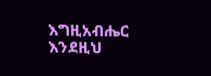እግዚአብሔር እንደዚህ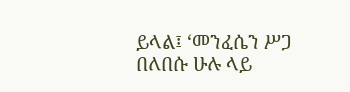ይላል፤ ‘መንፈሴን ሥጋ በለበሱ ሁሉ ላይ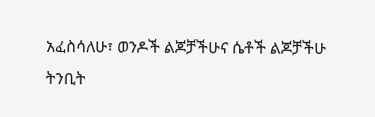አፈስሳለሁ፣ ወንዶች ልጆቻችሁና ሴቶች ልጆቻችሁ ትንቢት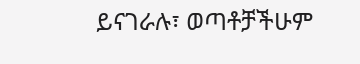ይናገራሉ፣ ወጣቶቻችሁም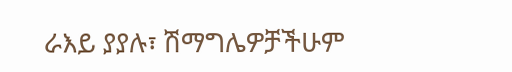ራእይ ያያሉ፣ ሽማግሌዎቻችሁም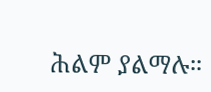ሕልም ያልማሉ።